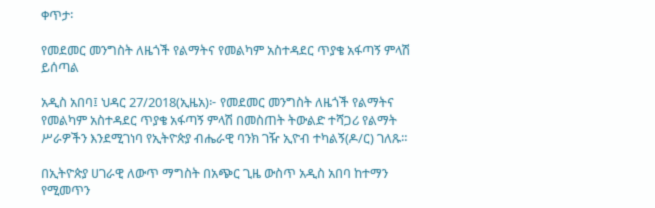ቀጥታ፡

የመደመር መንግስት ለዜጎች የልማትና የመልካም አስተዳደር ጥያቄ አፋጣኝ ምላሽ ይሰጣል

አዲስ አበባ፤ ህዳር 27/2018(ኢዜአ)፦ የመደመር መንግስት ለዜጎች የልማትና የመልካም አስተዳደር ጥያቄ አፋጣኝ ምላሽ በመስጠት ትውልድ ተሻጋሪ የልማት ሥራዎችን እንደሚገነባ የኢትዮጵያ ብሔራዊ ባንክ ገዥ ኢዮብ ተካልኝ(ዶ/ር) ገለጹ።

በኢትዮጵያ ሀገራዊ ለውጥ ማግስት በአጭር ጊዜ ውስጥ አዲስ አበባ ከተማን የሚመጥን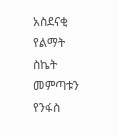አስደናቂ የልማት ስኬት መምጣቱን የንፋስ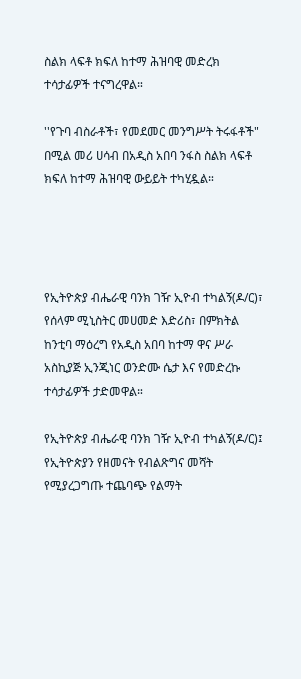ስልክ ላፍቶ ክፍለ ከተማ ሕዝባዊ መድረክ ተሳታፊዎች ተናግረዋል።

''የጉባ ብስራቶች፣ የመደመር መንግሥት ትሩፋቶች" በሚል መሪ ሀሳብ በአዲስ አበባ ንፋስ ስልክ ላፍቶ ክፍለ ከተማ ሕዝባዊ ውይይት ተካሂዷል።




የኢትዮጵያ ብሔራዊ ባንክ ገዥ ኢዮብ ተካልኝ(ዶ/ር)፣ የሰላም ሚኒስትር መሀመድ እድሪስ፣ በምክትል ከንቲባ ማዕረግ የአዲስ አበባ ከተማ ዋና ሥራ አስኪያጅ ኢንጂነር ወንድሙ ሴታ እና የመድረኩ ተሳታፊዎች ታድመዋል።

የኢትዮጵያ ብሔራዊ ባንክ ገዥ ኢዮብ ተካልኝ(ዶ/ር)፤ የኢትዮጵያን የዘመናት የብልጽግና መሻት የሚያረጋግጡ ተጨባጭ የልማት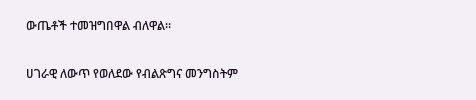ውጤቶች ተመዝግበዋል ብለዋል።

ሀገራዊ ለውጥ የወለደው የብልጽግና መንግስትም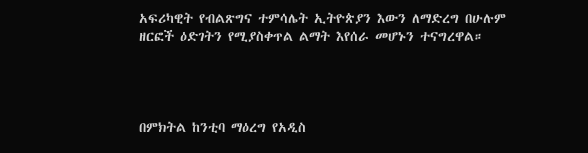አፍሪካዊት የብልጽግና ተምሳሌት ኢትዮጵያን እውን ለማድረግ በሁሉም ዘርፎች ዕድገትን የሚያስቀጥል ልማት እየሰራ መሆኑን ተናግረዋል።




በምክትል ከንቲባ ማዕረግ የአዲስ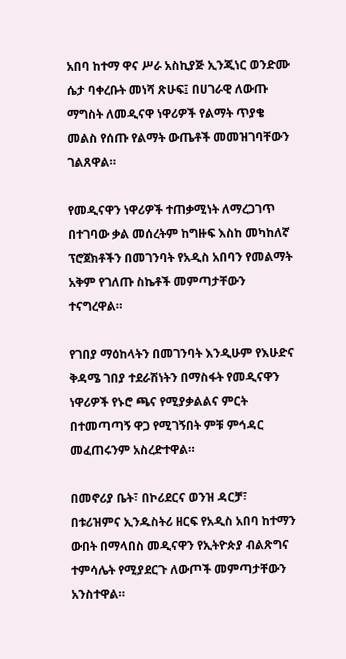አበባ ከተማ ዋና ሥራ አስኪያጅ ኢንጂነር ወንድሙ ሴታ ባቀረቡት መነሻ ጽሁፍ፤ በሀገራዊ ለውጡ ማግስት ለመዲናዋ ነዋሪዎች የልማት ጥያቄ መልስ የሰጡ የልማት ውጤቶች መመዝገባቸውን ገልጸዋል።

የመዲናዋን ነዋሪዎች ተጠቃሚነት ለማረጋገጥ በተገባው ቃል መሰረትም ከግዙፍ እስከ መካከለኛ ፕሮጀክቶችን በመገንባት የአዲስ አበባን የመልማት አቅም የገለጡ ስኬቶች መምጣታቸውን ተናግረዋል።

የገበያ ማዕከላትን በመገንባት እንዲሁም የእሁድና ቅዳሜ ገበያ ተደራሽነትን በማስፋት የመዲናዋን ነዋሪዎች የኑሮ ጫና የሚያቃልልና ምርት በተመጣጣኝ ዋጋ የሚገኝበት ምቹ ምኅዳር መፈጠሩንም አስረድተዋል።

በመኖሪያ ቤት፣ በኮሪደርና ወንዝ ዳርቻ፣ በቱሪዝምና ኢንዱስትሪ ዘርፍ የአዲስ አበባ ከተማን ውበት በማላበስ መዲናዋን የኢትዮጵያ ብልጽግና ተምሳሌት የሚያደርጉ ለውጦች መምጣታቸውን አንስተዋል።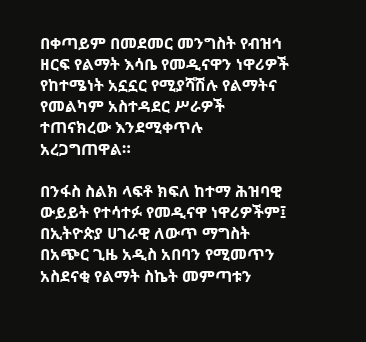በቀጣይም በመደመር መንግስት የብዝኅ ዘርፍ የልማት እሳቤ የመዲናዋን ነዋሪዎች የከተሜነት አኗኗር የሚያሻሽሉ የልማትና የመልካም አስተዳደር ሥራዎች ተጠናክረው እንደሚቀጥሉ አረጋግጠዋል።

በንፋስ ስልክ ላፍቶ ክፍለ ከተማ ሕዝባዊ ውይይት የተሳተፉ የመዲናዋ ነዋሪዎችም፤ በኢትዮጵያ ሀገራዊ ለውጥ ማግስት በአጭር ጊዜ አዲስ አበባን የሚመጥን አስደናቂ የልማት ስኬት መምጣቱን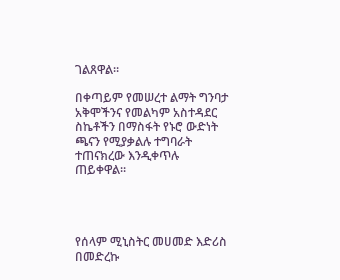ገልጸዋል።

በቀጣይም የመሠረተ ልማት ግንባታ አቅሞችንና የመልካም አስተዳደር ስኬቶችን በማስፋት የኑሮ ውድነት ጫናን የሚያቃልሉ ተግባራት ተጠናክረው እንዲቀጥሉ ጠይቀዋል።




የሰላም ሚኒስትር መሀመድ እድሪስ በመድረኩ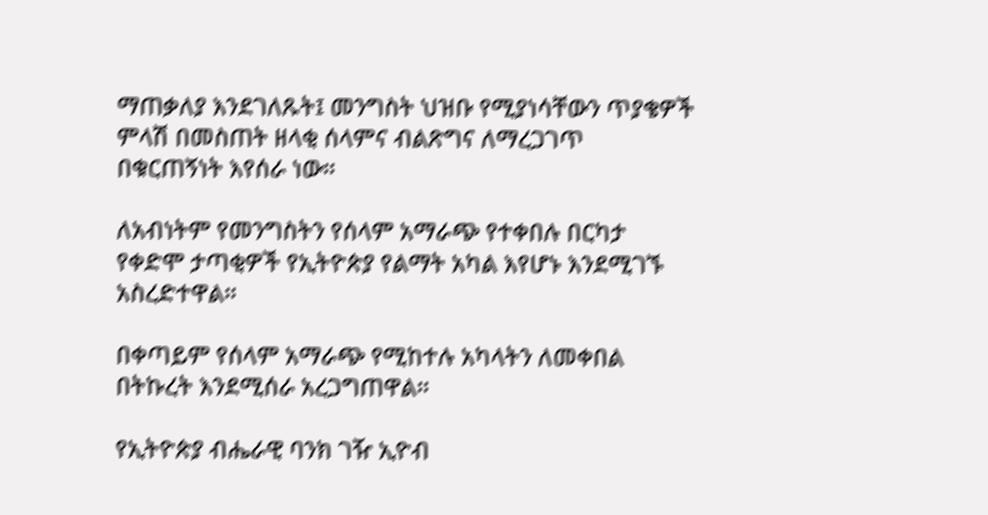ማጠቃለያ እንደገለጹት፤ መንግስት ህዝቡ የሚያነሳቸውን ጥያቄዎች ምላሽ በመስጠት ዘላቂ ሰላምና ብልጽግና ለማረጋገጥ በቁርጠኝነት እየሰራ ነው።

ለአብነትም የመንግስትን የሰላም አማራጭ የተቀበሉ በርካታ የቀድሞ ታጣቂዎች የኢትዮጵያ የልማት አካል እየሆኑ እንደሚገኙ አስረድተዋል።

በቀጣይም የሰላም አማራጭ የሚከተሉ አካላትን ለመቀበል በትኩረት እንደሚሰራ አረጋግጠዋል።

የኢትዮጵያ ብሔራዊ ባንክ ገዥ ኢዮብ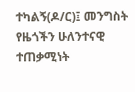ተካልኝ(ዶ/ር)፤ መንግስት የዜጎችን ሁለንተናዊ ተጠቃሚነት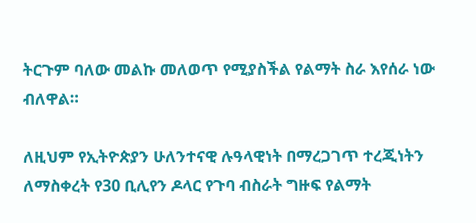ትርጉም ባለው መልኩ መለወጥ የሚያስችል የልማት ስራ እየሰራ ነው ብለዋል።

ለዚህም የኢትዮጵያን ሁለንተናዊ ሉዓላዊነት በማረጋገጥ ተረጂነትን ለማስቀረት የ30 ቢሊየን ዶላር የጉባ ብስራት ግዙፍ የልማት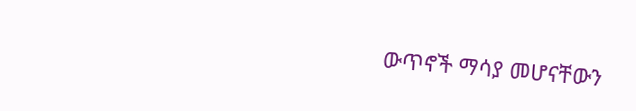ውጥኖች ማሳያ መሆናቸውን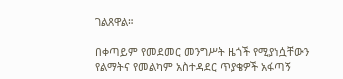ገልጸዋል።

በቀጣይም የመደመር መንግሥት ዜጎች የሚያነሷቸውን የልማትና የመልካም አስተዳደር ጥያቄዎች አፋጣኝ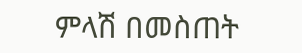ምላሽ በመስጠት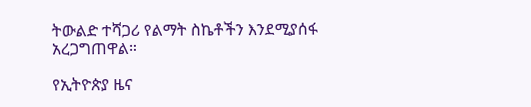ትውልድ ተሻጋሪ የልማት ስኬቶችን እንደሚያሰፋ አረጋግጠዋል።

የኢትዮጵያ ዜና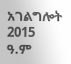አገልግሎት
2015
ዓ.ም